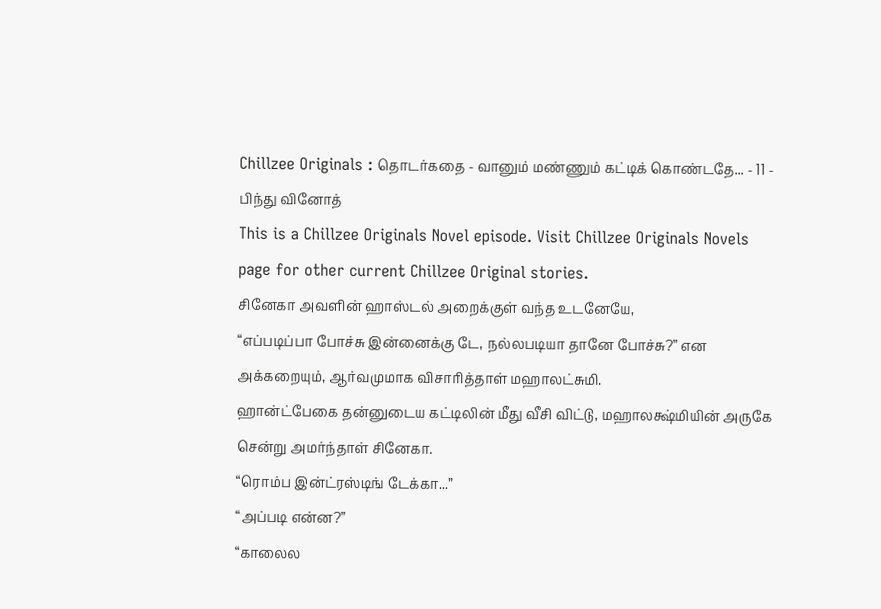Chillzee Originals : தொடர்கதை - வானும் மண்ணும் கட்டிக் கொண்டதே... - 11 - பிந்து வினோத்
This is a Chillzee Originals Novel episode. Visit Chillzee Originals Novels page for other current Chillzee Original stories.
சினேகா அவளின் ஹாஸ்டல் அறைக்குள் வந்த உடனேயே,
“எப்படிப்பா போச்சு இன்னைக்கு டே, நல்லபடியா தானே போச்சு?” என அக்கறையும், ஆர்வமுமாக விசாரித்தாள் மஹாலட்சுமி.
ஹான்ட்பேகை தன்னுடைய கட்டிலின் மீது வீசி விட்டு, மஹாலக்ஷ்மியின் அருகே சென்று அமர்ந்தாள் சினேகா.
“ரொம்ப இன்ட்ரஸ்டிங் டேக்கா...”
“அப்படி என்ன?”
“காலைல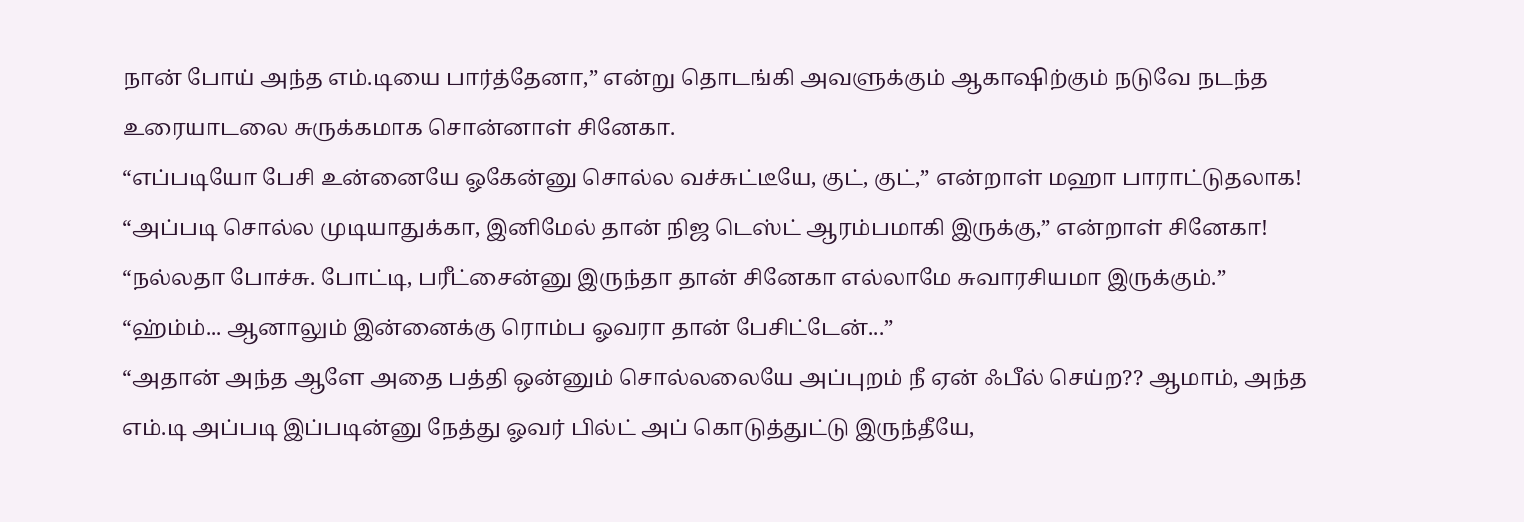நான் போய் அந்த எம்.டியை பார்த்தேனா,” என்று தொடங்கி அவளுக்கும் ஆகாஷிற்கும் நடுவே நடந்த உரையாடலை சுருக்கமாக சொன்னாள் சினேகா.
“எப்படியோ பேசி உன்னையே ஓகேன்னு சொல்ல வச்சுட்டீயே, குட், குட்,” என்றாள் மஹா பாராட்டுதலாக!
“அப்படி சொல்ல முடியாதுக்கா, இனிமேல் தான் நிஜ டெஸ்ட் ஆரம்பமாகி இருக்கு,” என்றாள் சினேகா!
“நல்லதா போச்சு. போட்டி, பரீட்சைன்னு இருந்தா தான் சினேகா எல்லாமே சுவாரசியமா இருக்கும்.”
“ஹ்ம்ம்... ஆனாலும் இன்னைக்கு ரொம்ப ஓவரா தான் பேசிட்டேன்...”
“அதான் அந்த ஆளே அதை பத்தி ஒன்னும் சொல்லலையே அப்புறம் நீ ஏன் ஃபீல் செய்ற?? ஆமாம், அந்த எம்.டி அப்படி இப்படின்னு நேத்து ஓவர் பில்ட் அப் கொடுத்துட்டு இருந்தீயே,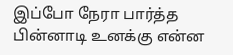இப்போ நேரா பார்த்த பின்னாடி உனக்கு என்ன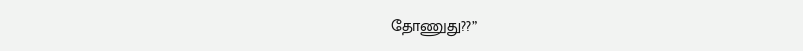தோணுது??”